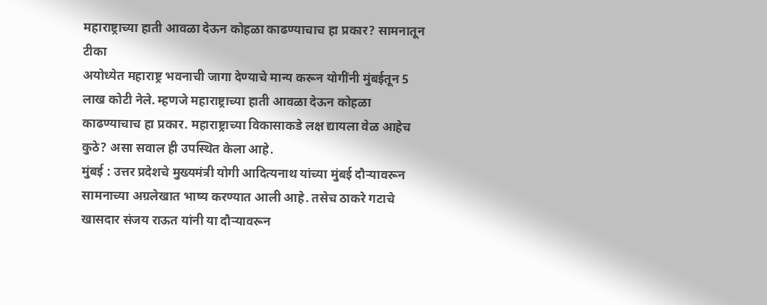महाराष्ट्राच्या हाती आवळा देऊन कोहळा काढण्याचाच हा प्रकार? सामनातून टीका
अयोध्येत महाराष्ट्र भवनाची जागा देण्याचे मान्य करून योगींनी मुंबईतून 5 लाख कोटी नेले. म्हणजे महाराष्ट्राच्या हाती आवळा देऊन कोहळा काढण्याचाच हा प्रकार. महाराष्ट्राच्या विकासाकडे लक्ष द्यायला वेळ आहेच कुठे? असा सवाल ही उपस्थित केला आहे.
मुंबई : उत्तर प्रदेशचे मुख्यमंत्री योगी आदित्यनाथ यांच्या मुंबई दौऱ्यावरून सामनाच्या अग्रलेखात भाष्य करण्यात आली आहे. तसेच ठाकरे गटाचे खासदार संजय राऊत यांनी या दौऱ्यावरून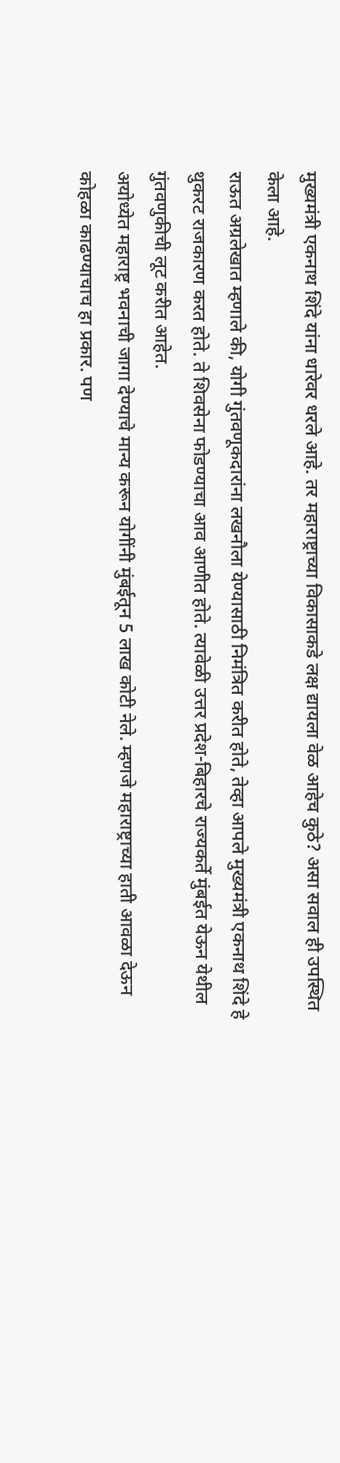मुख्यमंत्री एकनाथ शिंदे यांना धारेवर धरले आहे. तर महाराष्ट्राच्या विकासाकडे लक्ष द्यायला वेळ आहेच कुठे? असा सवाल ही उपस्थित केला आहे.
राऊत अग्रलेखात म्हणाले की, योगी गुंतवणूकदारांना लखनौला येण्यासाठी निमंत्रित करीत होते, तेव्हा आपले मुख्यमंत्री एकनाथ शिंदे हे थुकरट राजकारण करत होते. ते शिवसेना फोडण्याचा आव आणीत होते. त्यावेळी उत्तर प्रदेश-बिहारचे राज्यकर्ते मुंबईत येऊन येथील गुंतवणुकीची लूट करीत आहेत.
अयोध्येत महाराष्ट्र भवनाची जागा देण्याचे मान्य करून योगींनी मुंबईतून 5 लाख कोटी नेले. म्हणजे महाराष्ट्राच्या हाती आवळा देऊन कोहळा काढण्याचाच हा प्रकार. पण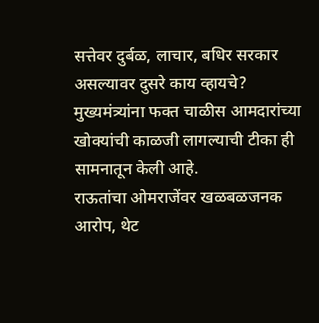सत्तेवर दुर्बळ, लाचार, बधिर सरकार असल्यावर दुसरे काय व्हायचे? मुख्यमंत्र्यांना फक्त चाळीस आमदारांच्या खोक्यांची काळजी लागल्याची टीका ही सामनातून केली आहे.
राऊतांचा ओमराजेंवर खळबळजनक आरोप, थेट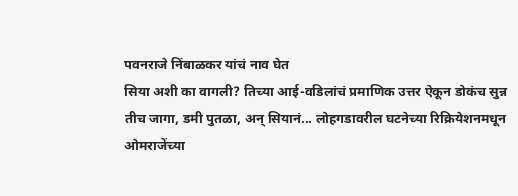पवनराजे निंबाळकर यांचं नाव घेत
सिया अशी का वागली? तिच्या आई-वडिलांचं प्रमाणिक उत्तर ऐकून डोकंच सुन्न
तीच जागा, डमी पुतळा, अन् सियानं... लोहगडावरील घटनेच्या रिक्रियेशनमधून
ओमराजेंच्या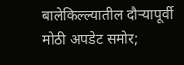बालेकिल्ल्यातील दौऱ्यापूर्वी मोठी अपडेट समोर;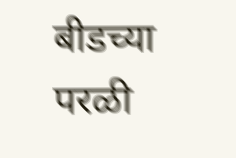बीडच्या परळी